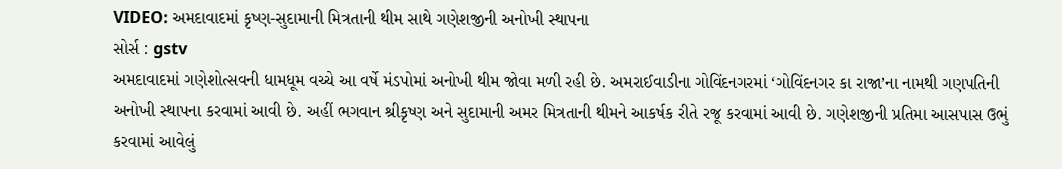VIDEO: અમદાવાદમાં કૃષ્ણ-સુદામાની મિત્રતાની થીમ સાથે ગણેશજીની અનોખી સ્થાપના
સોર્સ : gstv
અમદાવાદમાં ગણેશોત્સવની ધામધૂમ વચ્ચે આ વર્ષે મંડપોમાં અનોખી થીમ જોવા મળી રહી છે. અમરાઈવાડીના ગોવિંદનગરમાં ‘ગોવિંદનગર કા રાજા’ના નામથી ગણપતિની અનોખી સ્થાપના કરવામાં આવી છે. અહીં ભગવાન શ્રીકૃષ્ણ અને સુદામાની અમર મિત્રતાની થીમને આકર્ષક રીતે રજૂ કરવામાં આવી છે. ગણેશજીની પ્રતિમા આસપાસ ઉભું કરવામાં આવેલું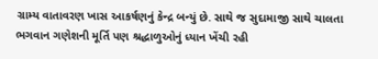ગ્રામ્ય વાતાવરણ ખાસ આકર્ષણનું કેન્દ્ર બન્યું છે. સાથે જ સુદામાજી સાથે ચાલતા ભગવાન ગણેશની મૂર્તિ પણ શ્રદ્ધાળુઓનું ધ્યાન ખેંચી રહી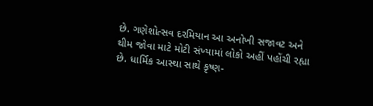છે. ગણેશોત્સવ દરમિયાન આ અનોખી સજાવટ અને થીમ જોવા માટે મોટી સંખ્યામાં લોકો અહીં પહોંચી રહ્યા છે. ધાર્મિક આસ્થા સાથે કૃષ્ણ-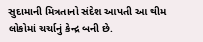સુદામાની મિત્રતાનો સંદેશ આપતી આ થીમ લોકોમાં ચર્ચાનું કેન્દ્ર બની છે.